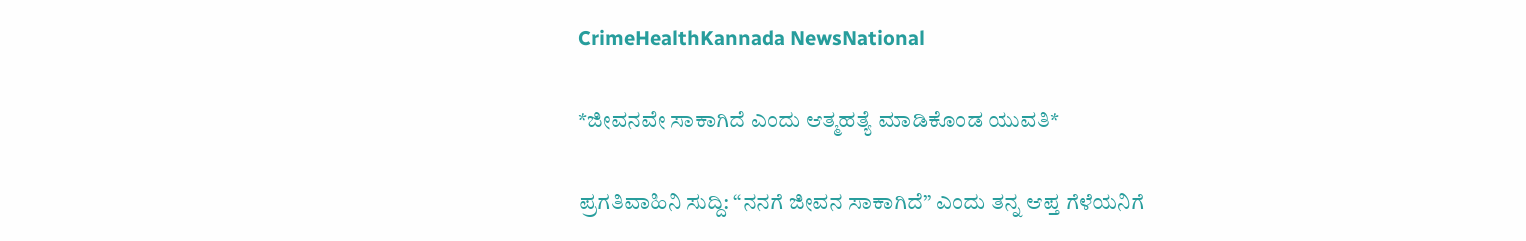CrimeHealthKannada NewsNational

*ಜೀವನವೇ ಸಾಕಾಗಿದೆ ಎಂದು ಆತ್ಮಹತ್ಯೆ ಮಾಡಿಕೊಂಡ ಯುವತಿ*

ಪ್ರಗತಿವಾಹಿನಿ ಸುದ್ದಿ: “ನನಗೆ ಜೀವನ ಸಾಕಾಗಿದೆ” ಎಂದು ತನ್ನ ಆಪ್ತ ಗೆಳೆಯನಿಗೆ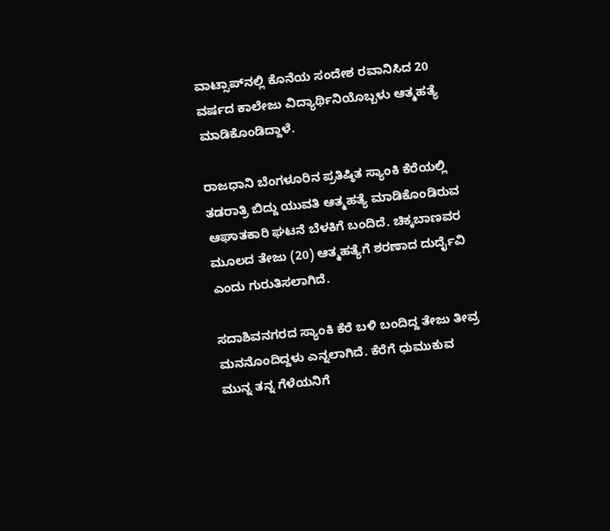ವಾಟ್ಸಾಪ್‌ನಲ್ಲಿ ಕೊನೆಯ ಸಂದೇಶ ರವಾನಿಸಿದ 20 ವರ್ಷದ ಕಾಲೇಜು ವಿದ್ಯಾರ್ಥಿನಿಯೊಬ್ಬಳು ಆತ್ಮಹತ್ಯೆ ಮಾಡಿಕೊಂಡಿದ್ದಾಳೆ.

ರಾಜಧಾನಿ ಬೆಂಗಳೂರಿನ ಪ್ರತಿಷ್ಠಿತ ಸ್ಯಾಂಕಿ ಕೆರೆಯಲ್ಲಿ ತಡರಾತ್ರಿ ಬಿದ್ದು ಯುವತಿ ಆತ್ಮಹತ್ಯೆ ಮಾಡಿಕೊಂಡಿರುವ ಆಘಾತಕಾರಿ ಘಟನೆ ಬೆಳಕಿಗೆ ಬಂದಿದೆ. ಚಿಕ್ಕಬಾಣವರ ಮೂಲದ ತೇಜು (20) ಆತ್ಮಹತ್ಯೆಗೆ ಶರಣಾದ ದುರ್ದೈವಿ ಎಂದು ಗುರುತಿಸಲಾಗಿದೆ.

ಸದಾಶಿವನಗರದ ಸ್ಯಾಂಕಿ ಕೆರೆ ಬಳಿ ಬಂದಿದ್ದ ತೇಜು ತೀವ್ರ ಮನನೊಂದಿದ್ದಳು ಎನ್ನಲಾಗಿದೆ. ಕೆರೆಗೆ ಧುಮುಕುವ ಮುನ್ನ ತನ್ನ ಗೆಳೆಯನಿಗೆ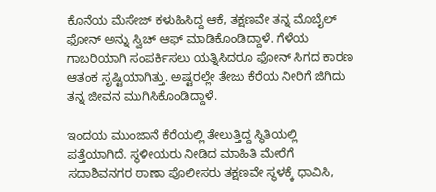ಕೊನೆಯ ಮೆಸೇಜ್ ಕಳುಹಿಸಿದ್ದ ಆಕೆ, ತಕ್ಷಣವೇ ತನ್ನ ಮೊಬೈಲ್‌ ಫೋನ್ ಅನ್ನು ಸ್ವಿಚ್‌ ಆಫ್ ಮಾಡಿಕೊಂಡಿದ್ದಾಳೆ. ಗೆಳೆಯ ಗಾಬರಿಯಾಗಿ ಸಂಪರ್ಕಿಸಲು ಯತ್ನಿಸಿದರೂ ಫೋನ್ ಸಿಗದ ಕಾರಣ ಆತಂಕ ಸೃಷ್ಟಿಯಾಗಿತ್ತು. ಅಷ್ಟರಲ್ಲೇ ತೇಜು ಕೆರೆಯ ನೀರಿಗೆ ಜಿಗಿದು ತನ್ನ ಜೀವನ ಮುಗಿಸಿಕೊಂಡಿದ್ದಾಳೆ.

ಇಂದಯ ಮುಂಜಾನೆ ಕೆರೆಯಲ್ಲಿ ತೇಲುತ್ತಿದ್ದ ಸ್ಥಿತಿಯಲ್ಲಿ ಪತ್ತೆಯಾಗಿದೆ. ಸ್ಥಳೀಯರು ನೀಡಿದ ಮಾಹಿತಿ ಮೇರೆಗೆ ಸದಾಶಿವನಗರ ಠಾಣಾ ಪೊಲೀಸರು ತಕ್ಷಣವೇ ಸ್ಥಳಕ್ಕೆ ಧಾವಿಸಿ,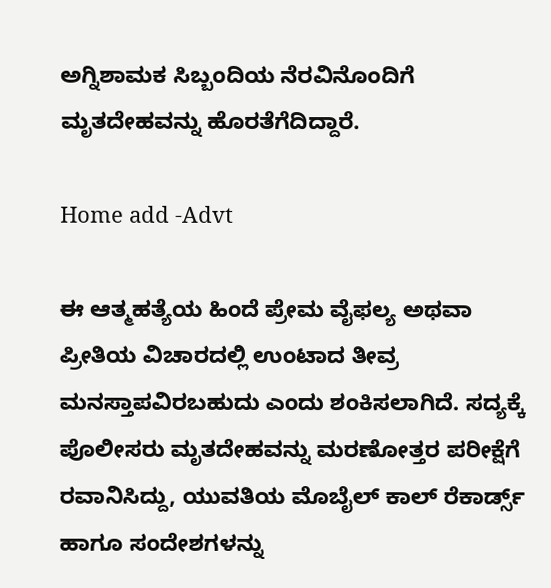ಅಗ್ನಿಶಾಮಕ ಸಿಬ್ಬಂದಿಯ ನೆರವಿನೊಂದಿಗೆ ಮೃತದೇಹವನ್ನು ಹೊರತೆಗೆದಿದ್ದಾರೆ.

Home add -Advt

ಈ ಆತ್ಮಹತ್ಯೆಯ ಹಿಂದೆ ಪ್ರೇಮ ವೈಫಲ್ಯ ಅಥವಾ ಪ್ರೀತಿಯ ವಿಚಾರದಲ್ಲಿ ಉಂಟಾದ ತೀವ್ರ ಮನಸ್ತಾಪವಿರಬಹುದು ಎಂದು ಶಂಕಿಸಲಾಗಿದೆ. ಸದ್ಯಕ್ಕೆ ಪೊಲೀಸರು ಮೃತದೇಹವನ್ನು ಮರಣೋತ್ತರ ಪರೀಕ್ಷೆಗೆ ರವಾನಿಸಿದ್ದು, ಯುವತಿಯ ಮೊಬೈಲ್ ಕಾಲ್ ರೆಕಾರ್ಡ್ಸ್ ಹಾಗೂ ಸಂದೇಶಗಳನ್ನು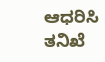ಆಧರಿಸಿ ತನಿಖೆ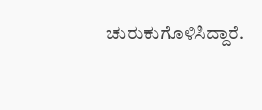ಚುರುಕುಗೊಳಿಸಿದ್ದಾರೆ.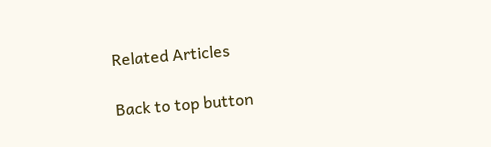Related Articles

Back to top button